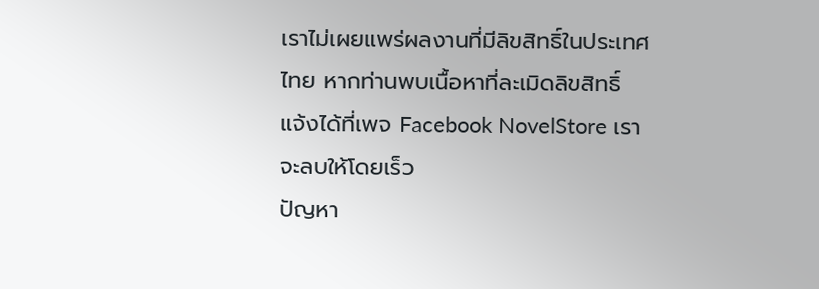เราไม่เผยแพร่ผลงานที่มีลิขสิทธิ์ในประเทศไทย หากท่านพบเนื้อหาที่ละเมิดลิขสิทธิ์ แจ้งได้ที่เพจ Facebook NovelStore เราจะลบให้โดยเร็ว
ปัญหา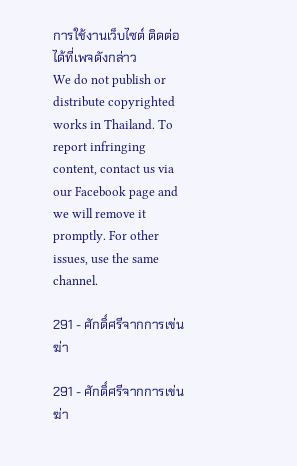การใช้งานเว็บไซต์ ติดต่อได้ที่เพจดังกล่าว
We do not publish or distribute copyrighted works in Thailand. To report infringing content, contact us via our Facebook page and we will remove it promptly. For other issues, use the same channel.

291 - ศักดิ์ศรีจากการเข่นฆ่า

291 - ศักดิ์ศรีจากการเข่นฆ่า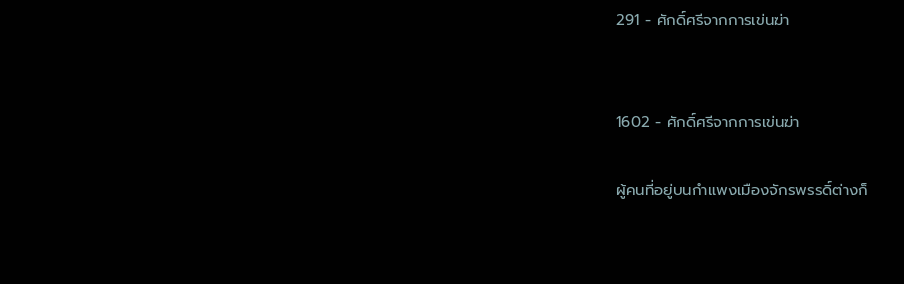291 - ศักดิ์ศรีจากการเข่นฆ่า


1602 - ศักดิ์ศรีจากการเข่นฆ่า

ผู้คนที่อยู่บนกำแพงเมืองจักรพรรดิ์ต่างก็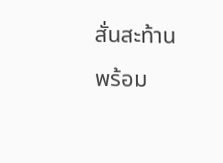สั่นสะท้านพร้อม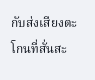กับส่งเสียงตะโกนที่สั่นสะ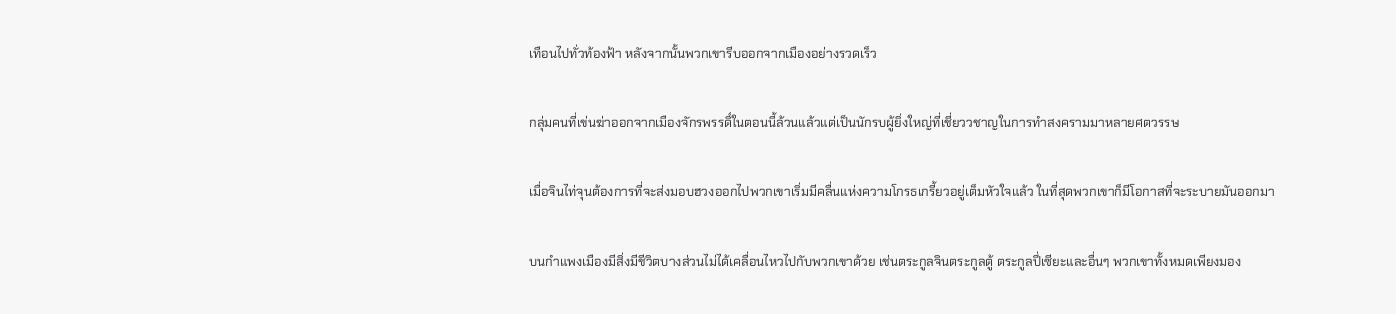เทือนไปทั่วท้องฟ้า หลังจากนั้นพวกเขารีบออกจากเมืองอย่างรวดเร็ว

กลุ่มคนที่เข่นฆ่าออกจากเมืองจักรพรรดิ์ในตอนนี้ล้วนแล้วแต่เป็นนักรบผู้ยิ่งใหญ่ที่เชี่ยววชาญในการทำสงครามมาหลายศตวรรษ

เมื่อจินไท่จุนต้องการที่จะส่งมอบฮวงออกไปพวกเขาเริ่มมีคลื่นแห่งความโกรธเกรี้ยวอยู่เต็มหัวใจแล้ว ในที่สุดพวกเขาก็มีโอกาสที่จะระบายมันออกมา

บนกำแพงเมืองมีสิ่งมีชีวิตบางส่วนไม่ได้เคลื่อนไหวไปกับพวกเขาด้วย เช่นตระกูลจินตระกูลตู้ ตระกูลปี่เซียะและอื่นๆ พวกเขาทั้งหมดเพียงมอง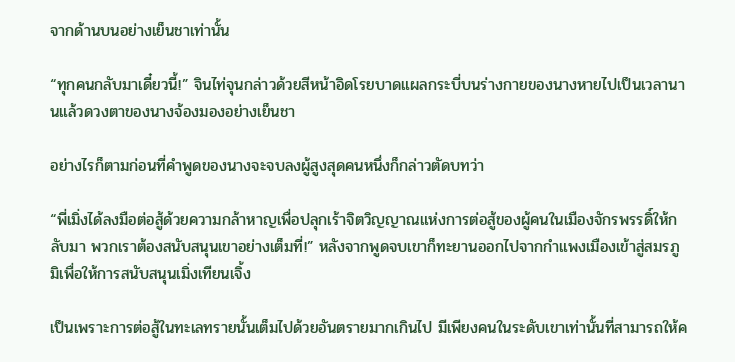จากด้านบนอย่างเย็นชาเท่านั้น

“ทุกคนกลับมาเดี๋ยวนี้!” จินไท่จุนกล่าวด้วยสีหน้าอิดโรยบาดแผลกระบี่บนร่างกายของนางหายไปเป็นเวลานานแล้วดวงตาของนางจ้องมองอย่างเย็นชา

อย่างไรก็ตามก่อนที่คำพูดของนางจะจบลงผู้สูงสุดคนหนึ่งก็กล่าวตัดบทว่า

“พี่เมิ่งได้ลงมือต่อสู้ด้วยความกล้าหาญเพื่อปลุกเร้าจิตวิญญาณแห่งการต่อสู้ของผู้คนในเมืองจักรพรรดิ์ให้กลับมา พวกเราต้องสนับสนุนเขาอย่างเต็มที่!” หลังจากพูดจบเขาก็ทะยานออกไปจากกำแพงเมืองเข้าสู่สมรภูมิเพื่อให้การสนับสนุนเมิ่งเทียนเจิ้ง

เป็นเพราะการต่อสู้ในทะเลทรายนั้นเต็มไปด้วยอันตรายมากเกินไป มีเพียงคนในระดับเขาเท่านั้นที่สามารถให้ค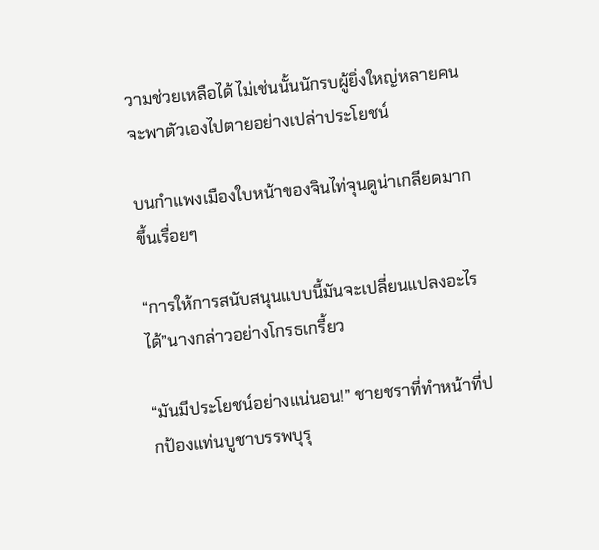วามช่วยเหลือได้ ไม่เช่นนั้นนักรบผู้ยิ่งใหญ่หลายคนจะพาตัวเองไปตายอย่างเปล่าประโยชน์

บนกำแพงเมืองใบหน้าของจินไท่จุนดูน่าเกลียดมากขึ้นเรื่อยๆ

“การให้การสนับสนุนแบบนี้มันจะเปลี่ยนแปลงอะไรได้”นางกล่าวอย่างโกรธเกรี้ยว

“มันมีประโยชน์อย่างแน่นอน!” ชายชราที่ทำหน้าที่ปกป้องแท่นบูชาบรรพบุรุ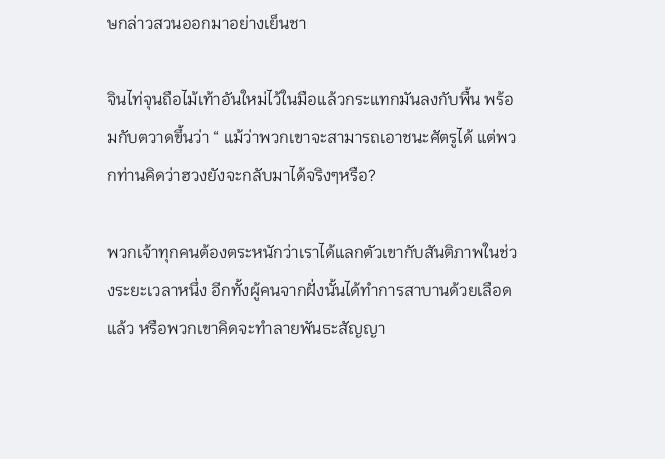ษกล่าวสวนออกมาอย่างเย็นชา

จินไท่จุนถือไม้เท้าอันใหม่ไว้ในมือแล้วกระแทกมันลงกับพื้น พร้อมกับตวาดขึ้นว่า “ แม้ว่าพวกเขาจะสามารถเอาชนะศัตรูได้ แต่พวกท่านคิดว่าฮวงยังจะกลับมาได้จริงๆหรือ?

พวกเจ้าทุกคนต้องตระหนักว่าเราได้แลกตัวเขากับสันติภาพในช่วงระยะเวลาหนึ่ง อีกทั้งผู้คนจากฝั่งนั้นได้ทำการสาบานด้วยเลือดแล้ว หรือพวกเขาคิดจะทำลายพันธะสัญญา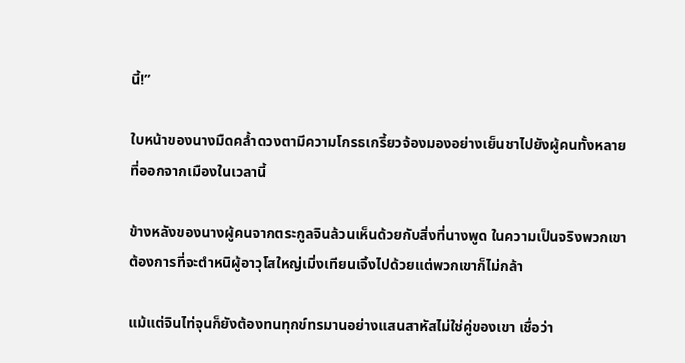นี้!”

ใบหน้าของนางมืดคล้ำดวงตามีความโกรธเกรี้ยวจ้องมองอย่างเย็นชาไปยังผู้คนทั้งหลายที่ออกจากเมืองในเวลานี้

ข้างหลังของนางผู้คนจากตระกูลจินล้วนเห็นด้วยกับสิ่งที่นางพูด ในความเป็นจริงพวกเขาต้องการที่จะตำหนิผู้อาวุโสใหญ่เมิ่งเทียนเจิ้งไปด้วยแต่พวกเขาก็ไม่กล้า

แม้แต่จินไท่จุนก็ยังต้องทนทุกข์ทรมานอย่างแสนสาหัสไม่ใช่คู่ของเขา เชื่อว่า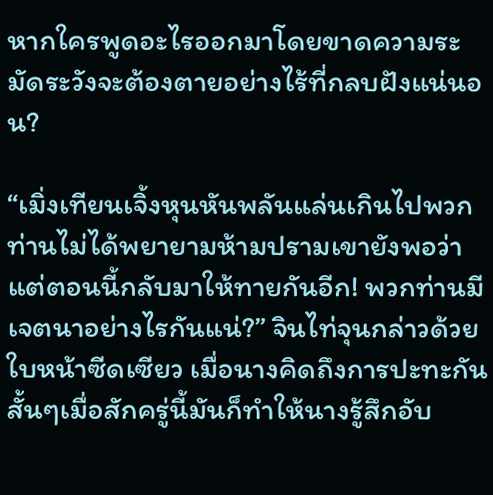หากใครพูดอะไรออกมาโดยขาดความระมัดระวังจะต้องตายอย่างไร้ที่กลบฝังแน่นอน?

“เมิ่งเทียนเจิ้งหุนหันพลันแล่นเกินไปพวกท่านไม่ได้พยายามห้ามปรามเขายังพอว่า แต่ตอนนี้กลับมาให้ทายกันอีก! พวกท่านมีเจตนาอย่างไรกันแน่?” จินไท่จุนกล่าวด้วยใบหน้าซีดเซียว เมื่อนางคิดถึงการปะทะกันสั้นๆเมื่อสักครู่นี้มันก็ทำให้นางรู้สึกอับ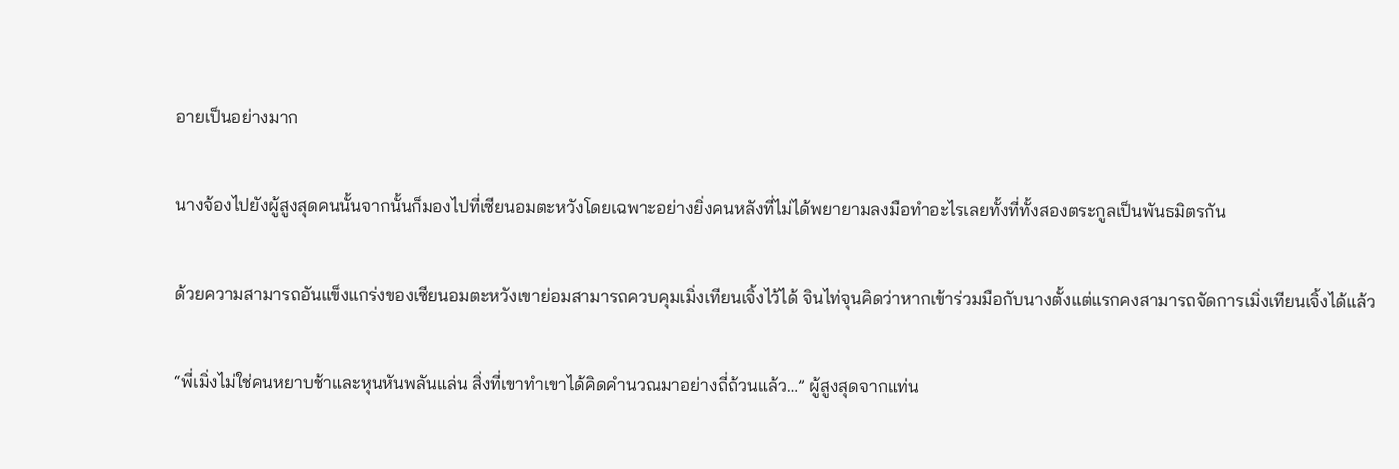อายเป็นอย่างมาก

นางจ้องไปยังผู้สูงสุดคนนั้นจากนั้นก็มองไปที่เซียนอมตะหวังโดยเฉพาะอย่างยิ่งคนหลังที่ไม่ได้พยายามลงมือทำอะไรเลยทั้งที่ทั้งสองตระกูลเป็นพันธมิตรกัน

ด้วยความสามารถอันแข็งแกร่งของเซียนอมตะหวังเขาย่อมสามารถควบคุมเมิ่งเทียนเจิ้งไว้ได้ จินไท่จุนคิดว่าหากเข้าร่วมมือกับนางตั้งแต่แรกคงสามารถจัดการเมิ่งเทียนเจิ้งได้แล้ว

“พี่เมิ่งไม่ใช่คนหยาบช้าและหุนหันพลันแล่น สิ่งที่เขาทำเขาได้คิดคำนวณมาอย่างถี่ถ้วนแล้ว…” ผู้สูงสุดจากแท่น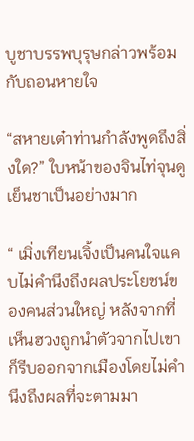บูชาบรรพบุรุษกล่าวพร้อมกับถอนหายใจ

“สหายเต๋าท่านกำลังพูดถึงสิ่งใด?” ใบหน้าของจินไท่จุนดูเย็นชาเป็นอย่างมาก

“ เมิ่งเทียนเจิ้งเป็นคนใจแคบไม่คำนึงถึงผลประโยชน์ของคนส่วนใหญ่ หลังจากที่เห็นฮวงถูกนำตัวจากไปเขาก็รีบออกจากเมืองโดยไม่คำนึงถึงผลที่จะตามมา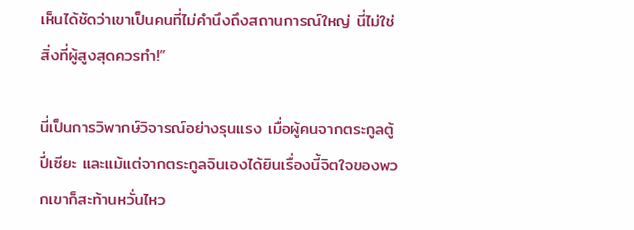เห็นได้ชัดว่าเขาเป็นคนที่ไม่คำนึงถึงสถานการณ์ใหญ่ นี่ไม่ใช่สิ่งที่ผู้สูงสุดควรทำ!”

นี่เป็นการวิพากษ์วิจารณ์อย่างรุนแรง เมื่อผู้คนจากตระกูลตู้ ปี่เซียะ และแม้แต่จากตระกูลจินเองได้ยินเรื่องนี้จิตใจของพวกเขาก็สะท้านหวั่นไหว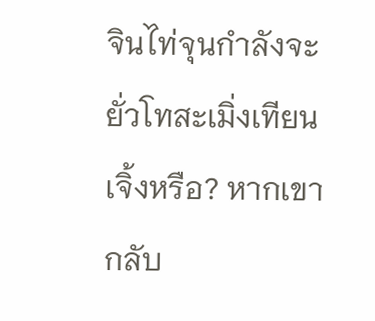จินไท่จุนกำลังจะยั่วโทสะเมิ่งเทียนเจิ้งหรือ? หากเขากลับ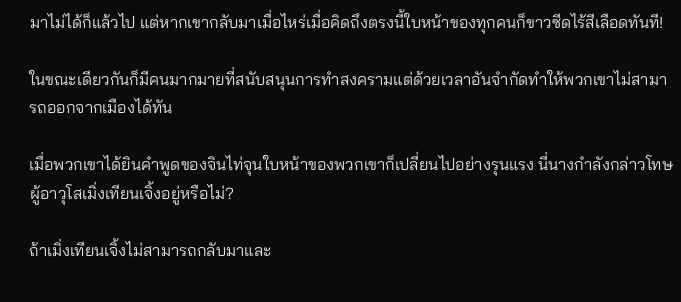มาไม่ได้ก็แล้วไป แต่หากเขากลับมาเมื่อไหร่เมื่อคิดถึงตรงนี้ใบหน้าของทุกคนก็ขาวซีดไร้สีเลือดทันที!

ในขณะเดียวกันก็มีคนมากมายที่สนับสนุนการทำสงครามแต่ด้วยเวลาอันจำกัดทำให้พวกเขาไม่สามารถออกจากเมืองได้ทัน

เมื่อพวกเขาได้ยินคำพูดของจินไท่จุนใบหน้าของพวกเขาก็เปลี่ยนไปอย่างรุนแรง นี่นางกำลังกล่าวโทษผู้อาวุโสเมิ่งเทียนเจิ้งอยู่หรือไม่?

ถ้าเมิ่งเทียนเจิ้งไม่สามารถกลับมาและ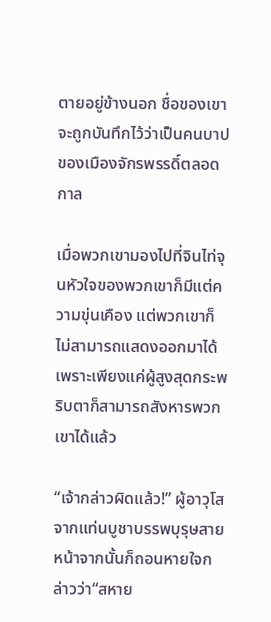ตายอยู่ข้างนอก ชื่อของเขาจะถูกบันทึกไว้ว่าเป็นคนบาปของเมืองจักรพรรดิ์ตลอดกาล

เมื่อพวกเขามองไปที่จินไท่จุนหัวใจของพวกเขาก็มีแต่ความขุ่นเคือง แต่พวกเขาก็ไม่สามารถแสดงออกมาได้เพราะเพียงแค่ผู้สูงสุดกระพริบตาก็สามารถสังหารพวกเขาได้แล้ว

“เจ้ากล่าวผิดแล้ว!” ผู้อาวุโสจากแท่นบูชาบรรพบุรุษสายหน้าจากนั้นก็ถอนหายใจกล่าวว่า“สหาย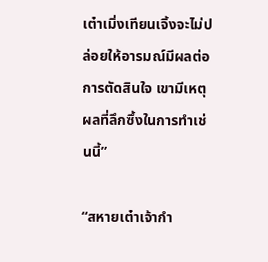เต๋าเมิ่งเทียนเจิ้งจะไม่ปล่อยให้อารมณ์มีผลต่อการตัดสินใจ เขามีเหตุผลที่ลึกซึ้งในการทำเช่นนี้”

“สหายเต๋าเจ้ากำ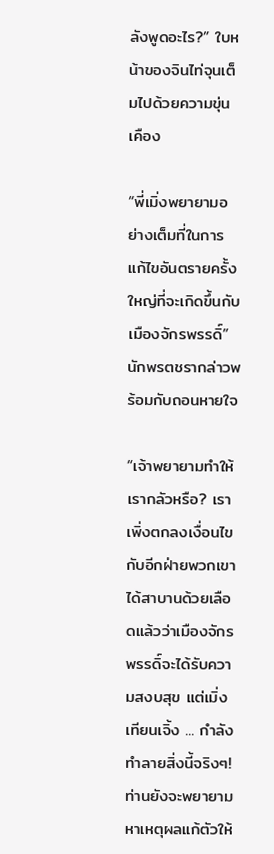ลังพูดอะไร?” ใบหน้าของจินไท่จุนเต็มไปด้วยความขุ่นเคือง

“พี่เมิ่งพยายามอย่างเต็มที่ในการแก้ไขอันตรายครั้งใหญ่ที่จะเกิดขึ้นกับเมืองจักรพรรดิ์” นักพรตชรากล่าวพร้อมกับถอนหายใจ

“เจ้าพยายามทำให้เรากลัวหรือ? เราเพิ่งตกลงเงื่อนไขกับอีกฝ่ายพวกเขาได้สาบานด้วยเลือดแล้วว่าเมืองจักรพรรดิ์จะได้รับความสงบสุข แต่เมิ่งเทียนเจิ้ง ... กำลังทำลายสิ่งนี้จริงๆ! ท่านยังจะพยายามหาเหตุผลแก้ตัวให้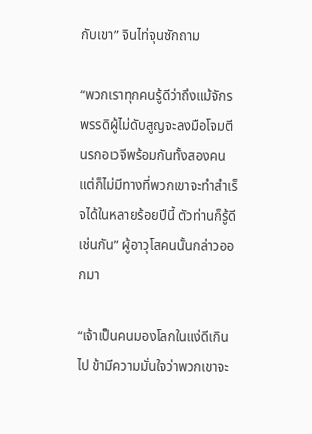กับเขา” จินไท่จุนซักถาม

“พวกเราทุกคนรู้ดีว่าถึงแม้จักรพรรดิผู้ไม่ดับสูญจะลงมือโจมตีนรกอเวจีพร้อมกันทั้งสองคนแต่ก็ไม่มีทางที่พวกเขาจะทำสำเร็จได้ในหลายร้อยปีนี้ ตัวท่านก็รู้ดีเช่นกัน” ผู้อาวุโสคนนั้นกล่าวออกมา

“เจ้าเป็นคนมองโลกในแง่ดีเกินไป ข้ามีความมั่นใจว่าพวกเขาจะ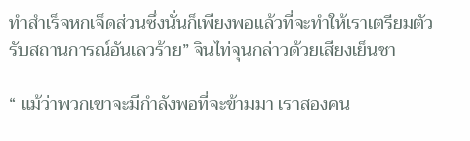ทำสำเร็จหกเจ็ดส่วนซึ่งนั่นก็เพียงพอแล้วที่จะทำให้เราเตรียมตัวรับสถานการณ์อันเลวร้าย” จินไท่จุนกล่าวด้วยเสียงเย็นชา

“ แม้ว่าพวกเขาจะมีกำลังพอที่จะข้ามมา เราสองคน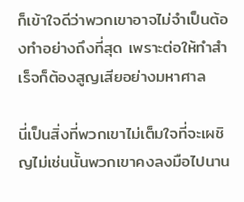ก็เข้าใจดีว่าพวกเขาอาจไม่จำเป็นต้องทำอย่างถึงที่สุด เพราะต่อให้ทำสำเร็จก็ต้องสูญเสียอย่างมหาศาล

นี่เป็นสิ่งที่พวกเขาไม่เต็มใจที่จะเผชิญไม่เช่นนั้นพวกเขาคงลงมือไปนาน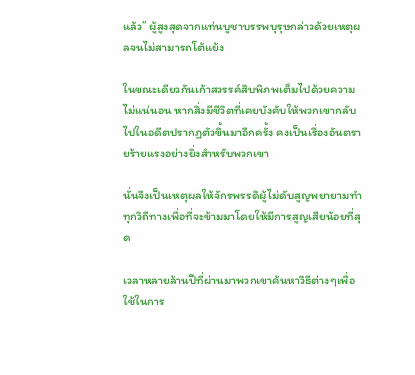แล้ว” ผู้สูงสุดจากแท่นบูชาบรรพบุรุษกล่าวด้วยเหตุผลจนไม่สามารถโต้แย้ง

ในขณะเดียวกันเก้าสวรรค์สิบพิภพเต็มไปด้วยความไม่แน่นอน หากสิ่งมีชีวิตที่เคยบังคับให้พวกเขากลับไปในอดีตปรากฏตัวขึ้นมาอีกครั้ง คงเป็นเรื่องอันตรายร้ายแรงอย่างยิ่งสำหรับพวกเขา

นั่นจึงเป็นเหตุผลให้จักรพรรดิผู้ไม่ดับสูญพยายามทำทุกวิถีทางเพื่อที่จะข้ามมาโดยให้มีการสูญเสียน้อยที่สุด

เวลาหลายล้านปีที่ผ่านมาพวกเขาค้นหาวิธีต่างๆเพื่อใช้ในการ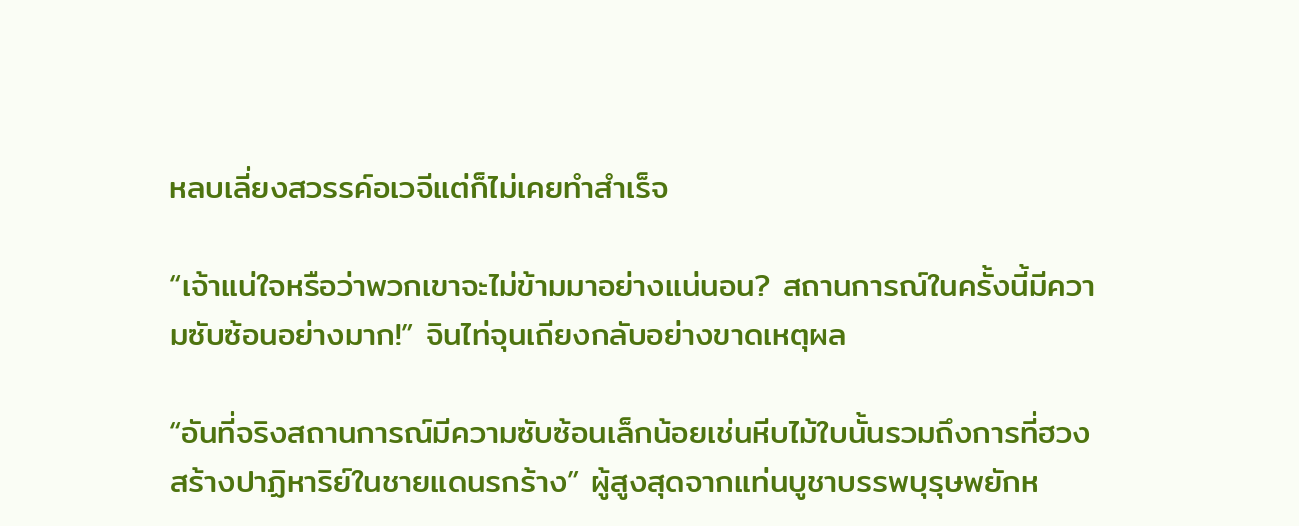หลบเลี่ยงสวรรค์อเวจีแต่ก็ไม่เคยทำสำเร็จ

“เจ้าแน่ใจหรือว่าพวกเขาจะไม่ข้ามมาอย่างแน่นอน? สถานการณ์ในครั้งนี้มีความซับซ้อนอย่างมาก!” จินไท่จุนเถียงกลับอย่างขาดเหตุผล

“อันที่จริงสถานการณ์มีความซับซ้อนเล็กน้อยเช่นหีบไม้ใบนั้นรวมถึงการที่ฮวงสร้างปาฏิหาริย์ในชายแดนรกร้าง” ผู้สูงสุดจากแท่นบูชาบรรพบุรุษพยักห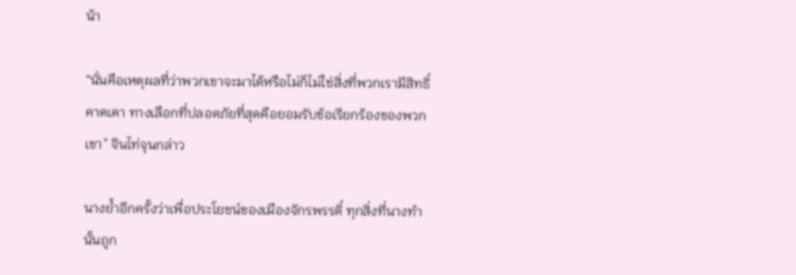น้า

“นั่นคือเหตุผลที่ว่าพวกเขาจะมาได้หรือไม่ก็ไม่ใช่สิ่งที่พวกเรามีสิทธิ์คาดเดา ทางเลือกที่ปลอดภัยที่สุดคือยอมรับข้อเรียกร้องของพวกเขา” จินไท่จุนกล่าว

นางย้ำอีกครั้งว่าเพื่อประโยชน์ของเมืองจักรพรรดิ์ ทุกสิ่งที่นางทำนั้นถูก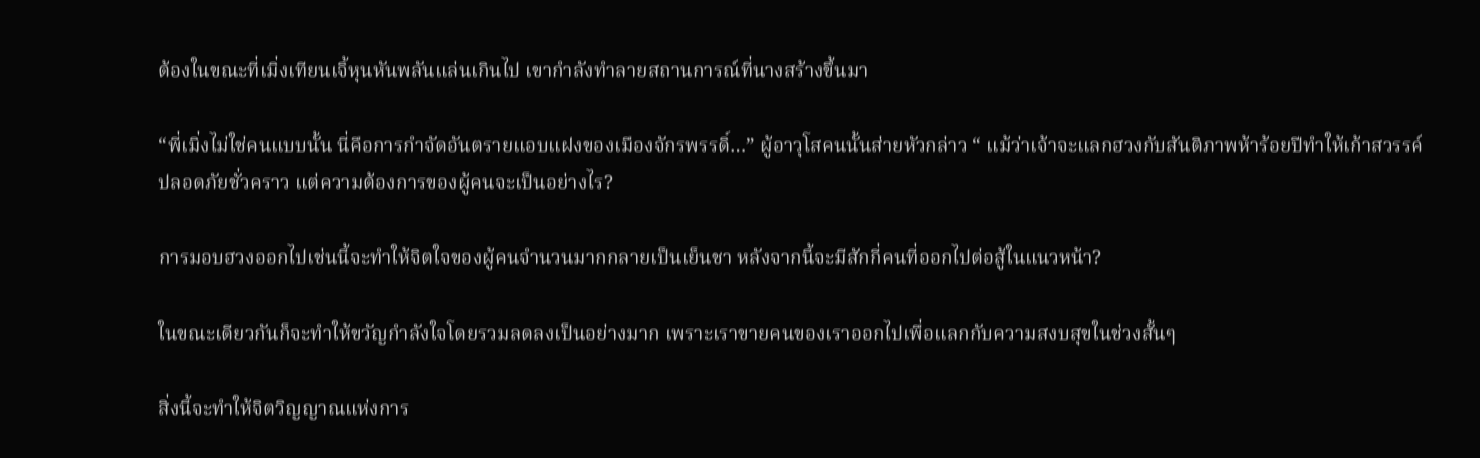ต้องในขณะที่เมิ่งเทียนเจิ้หุนหันพลันแล่นเกินไป เขากำลังทำลายสถานการณ์ที่นางสร้างขึ้นมา

“พี่เมิ่งไม่ใช่คนแบบนั้น นี่คือการกำจัดอันตรายแอบแฝงของเมืองจักรพรรดิ์…” ผู้อาวุโสคนนั้นส่ายหัวกล่าว “ แม้ว่าเจ้าจะแลกฮวงกับสันติภาพห้าร้อยปีทำให้เก้าสวรรค์ปลอดภัยชั่วคราว แต่ความต้องการของผู้คนจะเป็นอย่างไร?

การมอบฮวงออกไปเช่นนี้จะทำให้จิตใจของผู้คนจำนวนมากกลายเป็นเย็นชา หลังจากนี้จะมีสักกี่คนที่ออกไปต่อสู้ในแนวหน้า?

ในขณะเดียวกันก็จะทำให้ขวัญกำลังใจโดยรวมลดลงเป็นอย่างมาก เพราะเราขายคนของเราออกไปเพื่อแลกกับความสงบสุขในช่วงสั้นๆ

สิ่งนี้จะทำให้จิตวิญญาณแห่งการ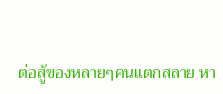ต่อสู้ของหลายๆคนแตกสลาย หา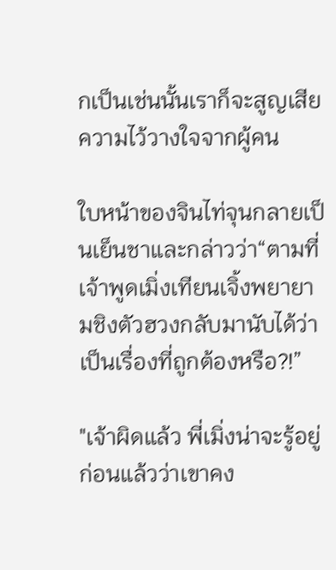กเป็นเช่นนั้นเราก็จะสูญเสียความไว้วางใจจากผู้คน

ใบหน้าของจินไท่จุนกลายเป็นเย็นชาและกล่าวว่า“ตามที่เจ้าพูดเมิ่งเทียนเจิ้งพยายามชิงตัวฮวงกลับมานับได้ว่าเป็นเรื่องที่ถูกต้องหรือ?!”

"เจ้าผิดแล้ว พี่เมิ่งน่าจะรู้อยู่ก่อนแล้วว่าเขาคง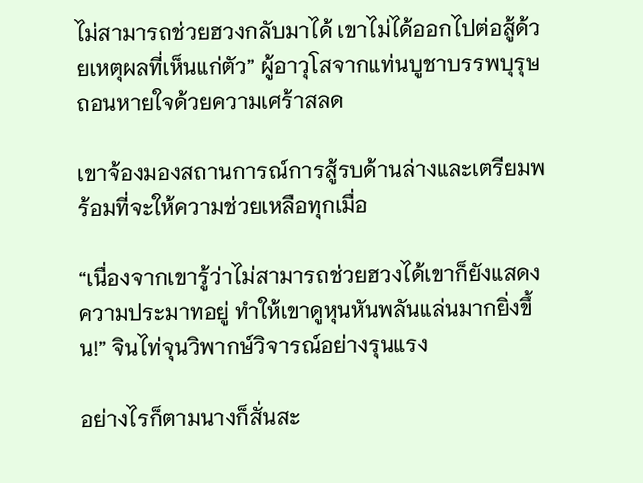ไม่สามารถช่วยฮวงกลับมาได้ เขาไม่ได้ออกไปต่อสู้ด้วยเหตุผลที่เห็นแก่ตัว” ผู้อาวุโสจากแท่นบูชาบรรพบุรุษถอนหายใจด้วยความเศร้าสลด

เขาจ้องมองสถานการณ์การสู้รบด้านล่างและเตรียมพร้อมที่จะให้ความช่วยเหลือทุกเมื่อ

“เนื่องจากเขารู้ว่าไม่สามารถช่วยฮวงได้เขาก็ยังแสดงความประมาทอยู่ ทำให้เขาดูหุนหันพลันแล่นมากยิ่งขึ้น!” จินไท่จุนวิพากษ์วิจารณ์อย่างรุนแรง

อย่างไรก็ตามนางก็สั่นสะ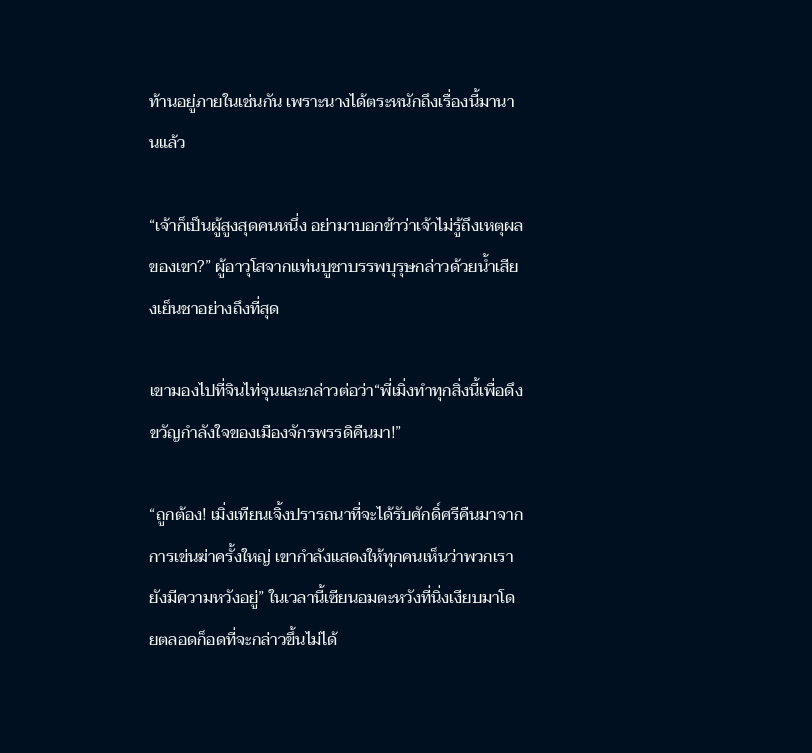ท้านอยู่ภายในเช่นกัน เพราะนางได้ตระหนักถึงเรื่องนี้มานานแล้ว

“เจ้าก็เป็นผู้สูงสุดคนหนึ่ง อย่ามาบอกข้าว่าเจ้าไม่รู้ถึงเหตุผลของเขา?” ผู้อาวุโสจากแท่นบูชาบรรพบุรุษกล่าวด้วยน้ำเสียงเย็นชาอย่างถึงที่สุด

เขามองไปที่จินไท่จุนและกล่าวต่อว่า“พี่เมิ่งทำทุกสิ่งนี้เพื่อดึงขวัญกำลังใจของเมืองจักรพรรดิคืนมา!”

“ถูกต้อง! เมิ่งเทียนเจิ้งปรารถนาที่จะได้รับศักดิ์ศรีคืนมาจากการเข่นฆ่าครั้งใหญ่ เขากำลังแสดงให้ทุกคนเห็นว่าพวกเรายังมีความหวังอยู่” ในเวลานี้เซียนอมตะหวังที่นิ่งเงียบมาโดยตลอดก็อดที่จะกล่าวขึ้นไม่ได้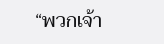“พวกเจ้า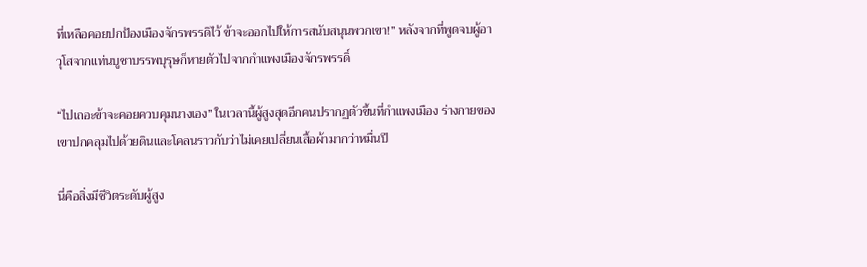ที่เหลือคอยปกป้องเมืองจักรพรรดิไว้ ข้าจะออกไปให้การสนับสนุนพวกเขา!” หลังจากที่พูดจบผู้อาวุโสจากแท่นบูชาบรรพบุรุษก็หายตัวไปจากกำแพงเมืองจักรพรรดิ์

“ไปเถอะข้าจะคอยควบคุมนางเอง” ในเวลานี้ผู้สูงสุดอีกคนปรากฏตัวขึ้นที่กำแพงเมือง ร่างกายของเขาปกคลุมไปด้วยดินและโคลนราวกับว่าไม่เคยเปลี่ยนเสื้อผ้ามากว่าหมื่นปี

นี่คือสิ่งมีชีวิตระดับผู้สูง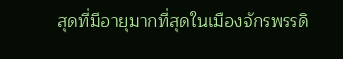สุดที่มีอายุมากที่สุดในเมืองจักรพรรดิ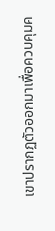เขาปรากฏตัวออกมาเพื่อควบคุมค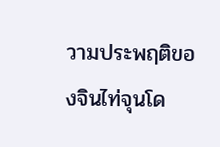วามประพฤติของจินไท่จุนโด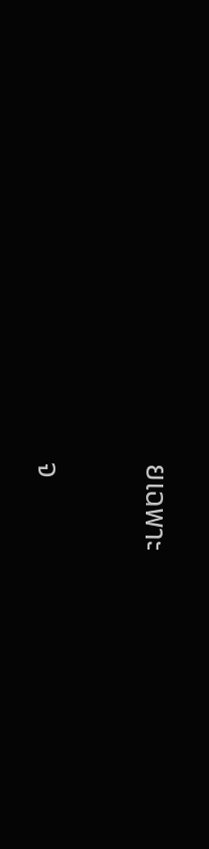ยเฉพาะ

จ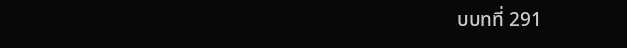บบทที่ 291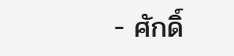- ศักดิ์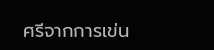ศรีจากการเข่น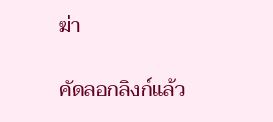ฆ่า

คัดลอกลิงก์แล้ว